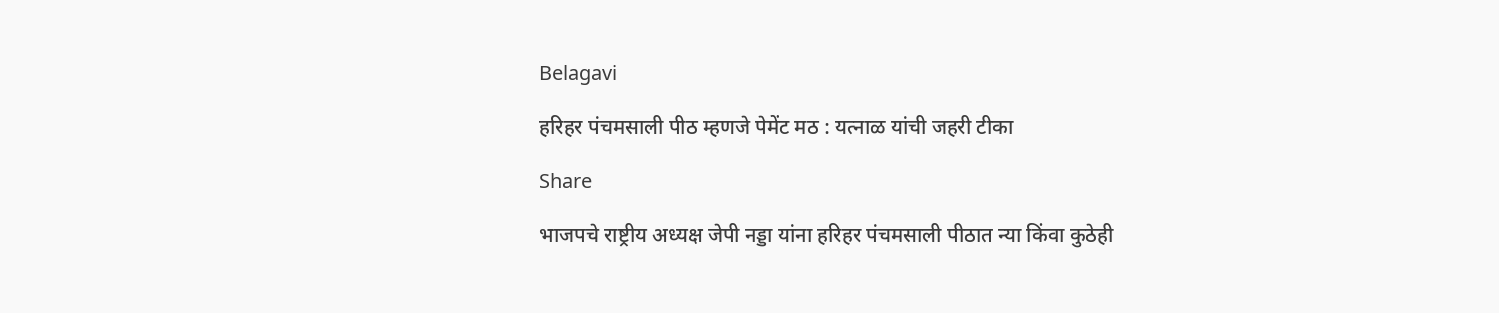Belagavi

हरिहर पंचमसाली पीठ म्हणजे पेमेंट मठ : यत्नाळ यांची जहरी टीका

Share

भाजपचे राष्ट्रीय अध्यक्ष जेपी नड्डा यांना हरिहर पंचमसाली पीठात न्या किंवा कुठेही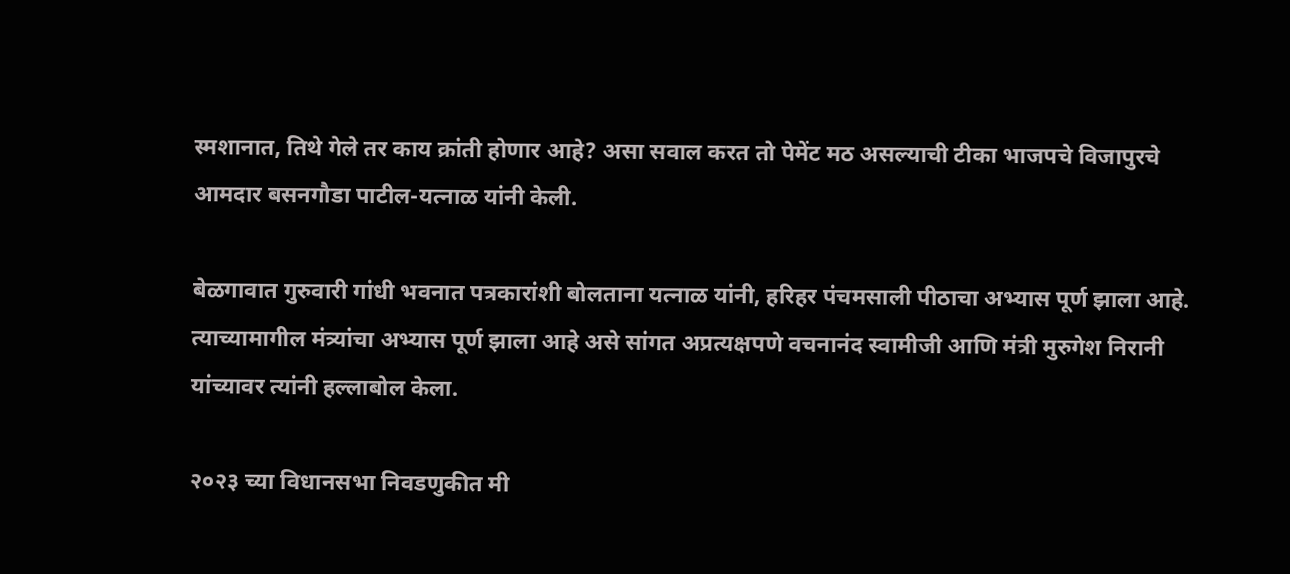स्मशानात, तिथे गेले तर काय क्रांती होणार आहे? असा सवाल करत तो पेमेंट मठ असल्याची टीका भाजपचे विजापुरचे आमदार बसनगौडा पाटील-यत्नाळ यांनी केली.

बेळगावात गुरुवारी गांधी भवनात पत्रकारांशी बोलताना यत्नाळ यांनी, हरिहर पंचमसाली पीठाचा अभ्यास पूर्ण झाला आहे. त्याच्यामागील मंत्र्यांचा अभ्यास पूर्ण झाला आहे असे सांगत अप्रत्यक्षपणे वचनानंद स्वामीजी आणि मंत्री मुरुगेश निरानी यांच्यावर त्यांनी हल्लाबोल केला.

२०२३ च्या विधानसभा निवडणुकीत मी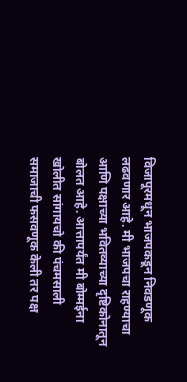विजापूरमधून भाजपकडून निवडणूक लढवणार आहे. मी भाजपचा राहण्याचा आणि पक्षाच्या भवितव्याच्या दृष्टिकोनातून बोलत आहे. आत्तापर्यंत मी बोम्मईना खोलीत सांगायचो की पंचमसाली समाजाची फसवणूक केली तर पक्ष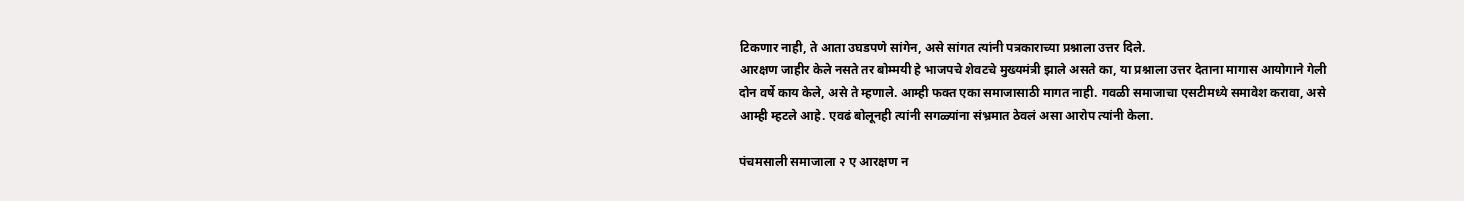टिकणार नाही, ते आता उघडपणे सांगेन, असे सांगत त्यांनी पत्रकाराच्या प्रश्नाला उत्तर दिले.
आरक्षण जाहीर केले नसते तर बोम्मयी हे भाजपचे शेवटचे मुख्यमंत्री झाले असते का, या प्रश्नाला उत्तर देताना मागास आयोगाने गेली दोन वर्षे काय केले, असे ते म्हणाले. आम्ही फक्त एका समाजासाठी मागत नाही. गवळी समाजाचा एसटीमध्ये समावेश करावा, असे आम्ही म्हटले आहे. एवढं बोलूनही त्यांनी सगळ्यांना संभ्रमात ठेवलं असा आरोप त्यांनी केला.

पंचमसाली समाजाला २ ए आरक्षण न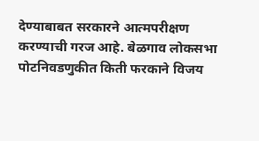देण्याबाबत सरकारने आत्मपरीक्षण करण्याची गरज आहे. बेळगाव लोकसभा पोटनिवडणुकीत किती फरकाने विजय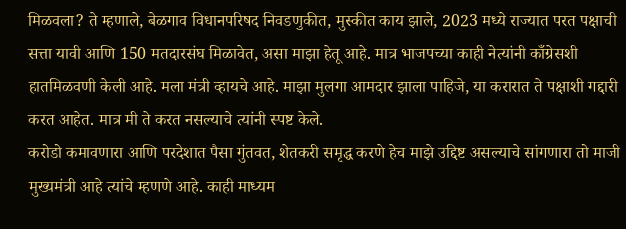मिळवला? ते म्हणाले, बेळगाव विधानपरिषद निवडणुकीत, मुस्कीत काय झाले, 2023 मध्ये राज्यात परत पक्षाची सत्ता यावी आणि 150 मतदारसंघ मिळावेत, असा माझा हेतू आहे. मात्र भाजपच्या काही नेत्यांनी काँग्रेसशी हातमिळवणी केली आहे. मला मंत्री व्हायचे आहे. माझा मुलगा आमदार झाला पाहिजे, या करारात ते पक्षाशी गद्दारी करत आहेत. मात्र मी ते करत नसल्याचे त्यांनी स्पष्ट केले.
करोडो कमावणारा आणि परदेशात पैसा गुंतवत, शेतकरी समृद्ध करणे हेच माझे उद्दिष्ट असल्याचे सांगणारा तो माजी मुख्यमंत्री आहे त्यांचे म्हणणे आहे. काही माध्यम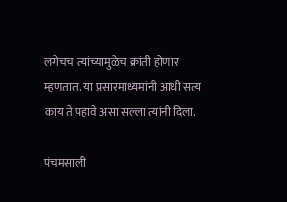लगेचच त्यांच्यामुळेच क्रांती होणार म्हणतात. या प्रसारमाध्यमांनी आधी सत्य काय ते पहावे असा सल्ला त्यांनी दिला.

पंचमसाली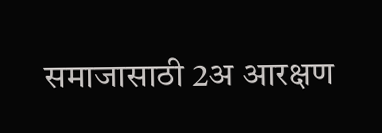समाजासाठी 2अ आरक्षण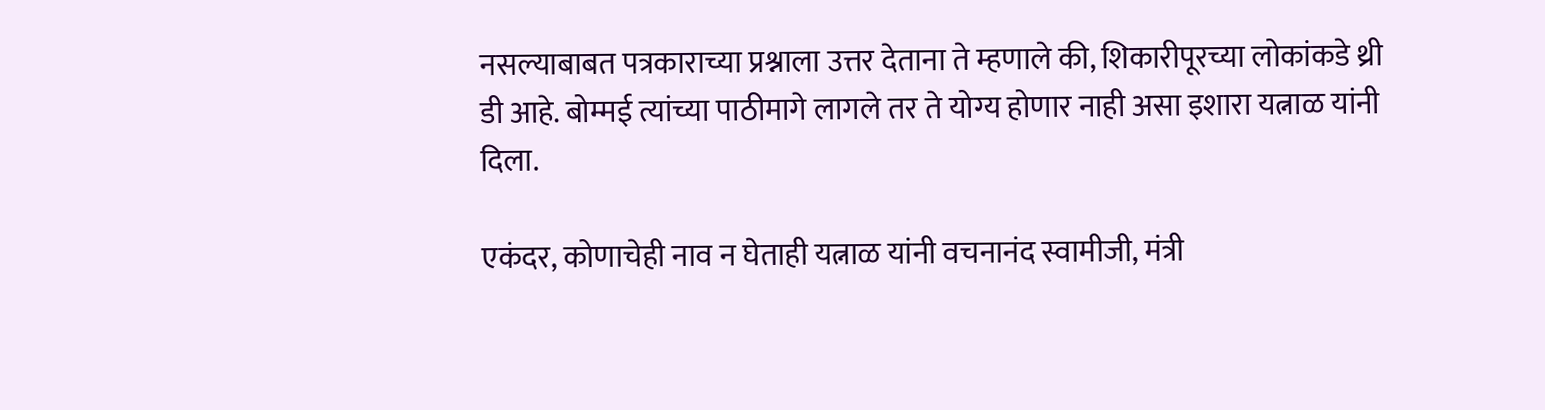नसल्याबाबत पत्रकाराच्या प्रश्नाला उत्तर देताना ते म्हणाले की, शिकारीपूरच्या लोकांकडे थ्री डी आहे. बोम्मई त्यांच्या पाठीमागे लागले तर ते योग्य होणार नाही असा इशारा यत्नाळ यांनी दिला.

एकंदर, कोणाचेही नाव न घेताही यत्नाळ यांनी वचनानंद स्वामीजी, मंत्री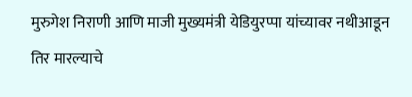मुरुगेश निराणी आणि माजी मुख्यमंत्री येडियुरप्पा यांच्यावर नथीआडून तिर मारल्याचे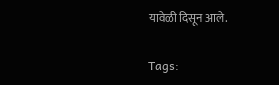यावेळी दिसून आले.

Tags: